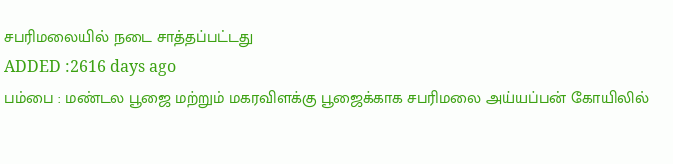சபரிமலையில் நடை சாத்தப்பட்டது
ADDED :2616 days ago
பம்பை : மண்டல பூஜை மற்றும் மகரவிளக்கு பூஜைக்காக சபரிமலை அய்யப்பன் கோயிலில்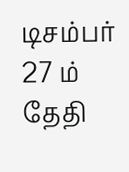டிசம்பர் 27 ம் தேதி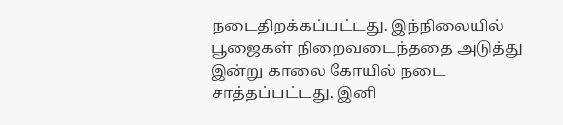நடைதிறக்கப்பட்டது. இந்நிலையில் பூஜைகள் நிறைவடைந்ததை அடுத்து இன்று காலை கோயில் நடை சாத்தப்பட்டது. இனி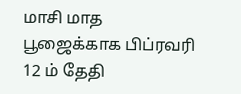மாசி மாத பூஜைக்காக பிப்ரவரி 12 ம் தேதி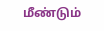மீண்டும்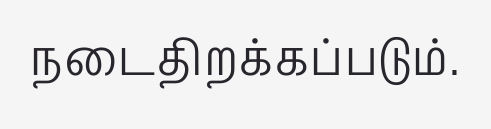நடைதிறக்கப்படும்.